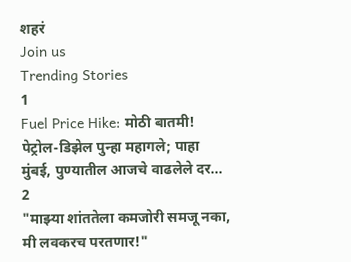शहरं
Join us
Trending Stories
1
Fuel Price Hike: मोठी बातमी! पेट्रोल-डिझेल पुन्हा महागले; पाहा मुंबई, पुण्यातील आजचे वाढलेले दर...
2
"माझ्या शांततेला कमजोरी समजू नका, मी लवकरच परतणार!"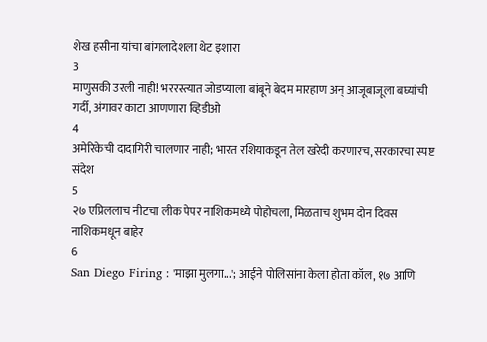शेख हसीना यांचा बांगलादेशला थेट इशारा
3
माणुसकी उरली नाही! भररस्त्यात जोडप्याला बांबूने बेदम मारहाण अन् आजूबाजूला बघ्यांची गर्दी, अंगावर काटा आणणारा व्हिडीओ
4
अमेरिकेची दादागिरी चालणार नाही; भारत रशियाकडून तेल खरेदी करणारच, सरकारचा स्पष्ट संदेश
5
२७ एप्रिललाच नीटचा लीक पेपर नाशिकमध्ये पोहोचला, मिळताच शुभम दोन दिवस नाशिकमधून बाहेर
6
San Diego Firing : 'माझा मुलगा...'; आईने पोलिसांना केला होता कॉल, १७ आणि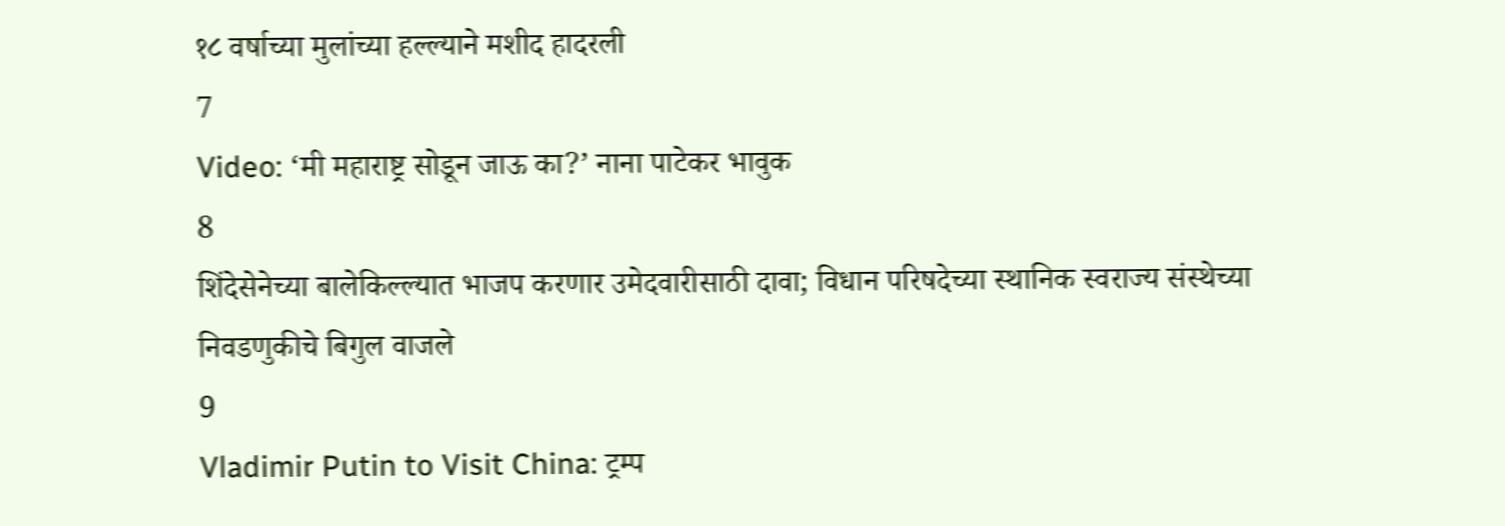१८ वर्षाच्या मुलांच्या हल्ल्याने मशीद हादरली
7
Video: ‘मी महाराष्ट्र सोडून जाऊ का?’ नाना पाटेकर भावुक
8
शिंदेसेनेच्या बालेकिल्ल्यात भाजप करणार उमेदवारीसाठी दावा; विधान परिषदेच्या स्थानिक स्वराज्य संस्थेच्या निवडणुकीचे बिगुल वाजले
9
Vladimir Putin to Visit China: ट्रम्प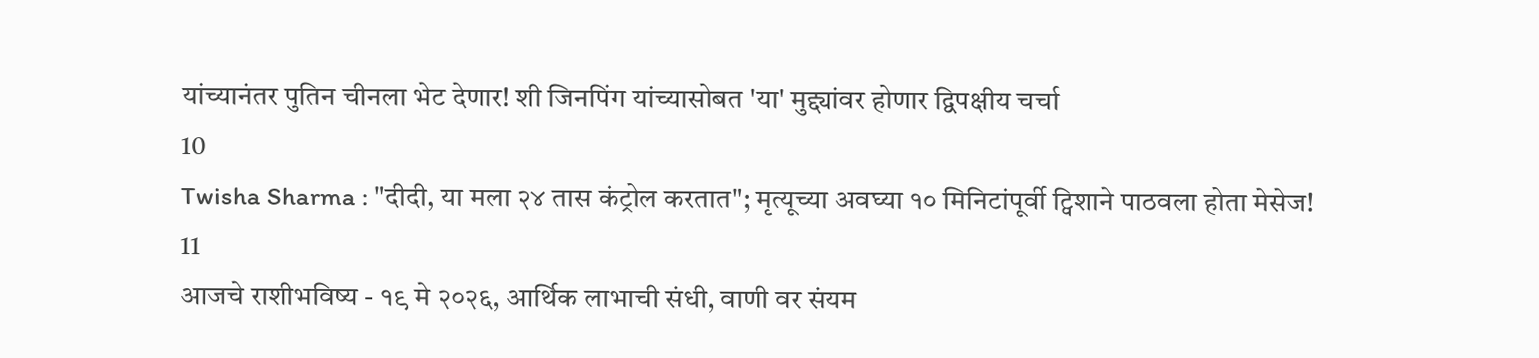यांच्यानंतर पुतिन चीनला भेट देणार! शी जिनपिंग यांच्यासोबत 'या' मुद्द्यांवर होणार द्विपक्षीय चर्चा
10
Twisha Sharma : "दीदी, या मला २४ तास कंट्रोल करतात"; मृत्यूच्या अवघ्या १० मिनिटांपूर्वी ट्विशाने पाठवला होता मेसेज!
11
आजचे राशीभविष्य - १९ मे २०२६, आर्थिक लाभाची संधी, वाणी वर संयम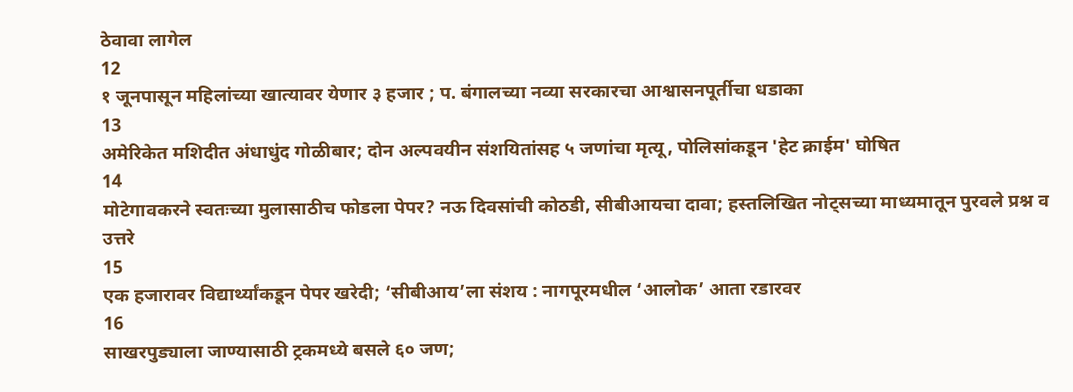ठेवावा लागेल
12
१ जूनपासून महिलांच्या खात्यावर येणार ३ हजार ; प. बंगालच्या नव्या सरकारचा आश्वासनपूर्तीचा धडाका
13
अमेरिकेत मशिदीत अंधाधुंद गोळीबार; दोन अल्पवयीन संशयितांसह ५ जणांचा मृत्यू, पोलिसांकडून 'हेट क्राईम' घोषित
14
मोटेगावकरने स्वतःच्या मुलासाठीच फोडला पेपर? नऊ दिवसांची कोठडी, सीबीआयचा दावा; हस्तलिखित नोट्सच्या माध्यमातून पुरवले प्रश्न व उत्तरे
15
एक हजारावर विद्यार्थ्यांकडून पेपर खरेदी; ‘सीबीआय’ला संशय : नागपूरमधील ‘आलोक’ आता रडारवर
16
साखरपुड्याला जाण्यासाठी ट्रकमध्ये बसले ६० जण;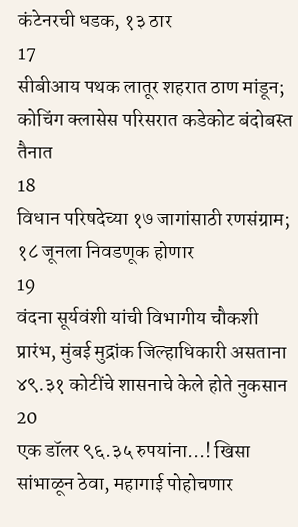कंटेनरची धडक, १३ ठार
17
सीबीआय पथक लातूर शहरात ठाण मांडून; कोचिंग क्लासेस परिसरात कडेकोट बंदोबस्त तैनात
18
विधान परिषदेच्या १७ जागांसाठी रणसंग्राम; १८ जूनला निवडणूक होणार
19
वंदना सूर्यवंशी यांची विभागीय चौकशी प्रारंभ, मुंबई मुद्रांक जिल्हाधिकारी असताना ४९.३१ कोटींचे शासनाचे केले होते नुकसान
20
एक डॉलर ९६.३५ रुपयांना...! खिसा सांभाळून ठेवा, महागाई पोहोचणार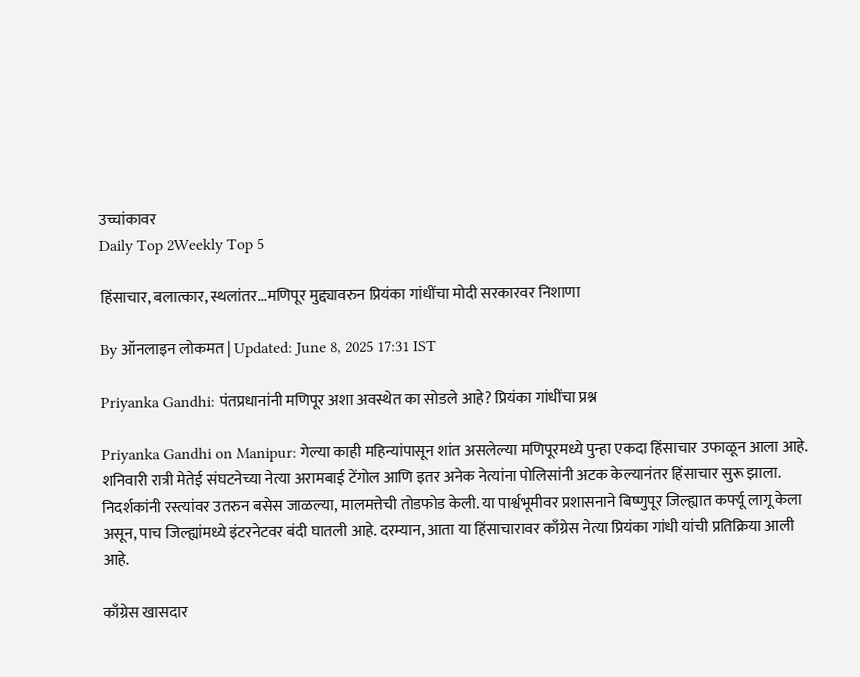उच्चांकावर
Daily Top 2Weekly Top 5

हिंसाचार, बलात्कार, स्थलांतर...मणिपूर मुद्द्यावरुन प्रियंका गांधींचा मोदी सरकारवर निशाणा

By ऑनलाइन लोकमत | Updated: June 8, 2025 17:31 IST

Priyanka Gandhi: पंतप्रधानांनी मणिपूर अशा अवस्थेत का सोडले आहे? प्रियंका गांधींचा प्रश्न

Priyanka Gandhi on Manipur: गेल्या काही महिन्यांपासून शांत असलेल्या मणिपूरमध्ये पुन्हा एकदा हिंसाचार उफाळून आला आहे. शनिवारी रात्री मेतेई संघटनेच्या नेत्या अरामबाई टेंगोल आणि इतर अनेक नेत्यांना पोलिसांनी अटक केल्यानंतर हिंसाचार सुरू झाला. निदर्शकांनी रस्त्यांवर उतरुन बसेस जाळल्या, मालमत्तेची तोडफोड केली. या पार्श्वभूमीवर प्रशासनाने बिष्णुपूर जिल्ह्यात कर्फ्यू लागू केला असून, पाच जिल्ह्यांमध्ये इंटरनेटवर बंदी घातली आहे. दरम्यान, आता या हिंसाचारावर काँग्रेस नेत्या प्रियंका गांधी यांची प्रतिक्रिया आली आहे.

काँग्रेस खासदार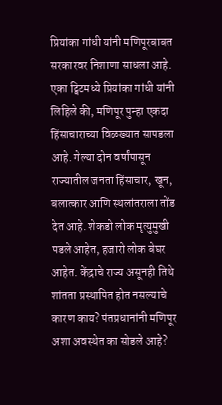प्रियांका गांधी यांनी मणिपूरबाबत सरकारवर निशाणा साधला आहे. एका ट्विटमध्ये प्रियांका गांधी यांनी लिहिले की, मणिपूर पुन्हा एकदा हिंसाचाराच्या विळख्यात सापडला आहे. गेल्या दोन वर्षांपासून राज्यातील जनता हिंसाचार, खून, बलात्कार आणि स्थलांतराला तोंड देत आहे. शेकडो लोक मृत्युमुखी पडले आहेत, हजारो लोक बेघर आहेत. केंद्राचे राज्य असूनही तिथे शांतता प्रस्थापित होत नसल्याचे कारण काय? पंतप्रधानांनी मणिपूर अशा अवस्थेत का सोडले आहे?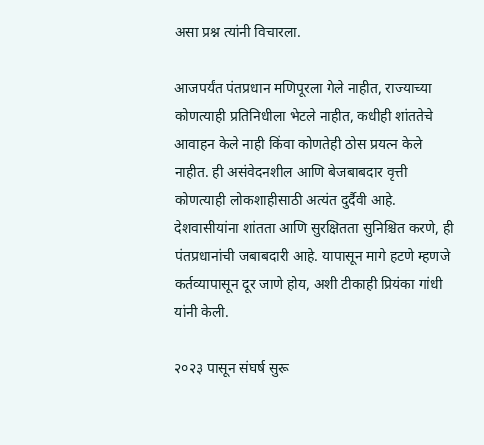असा प्रश्न त्यांनी विचारला.

आजपर्यंत पंतप्रधान मणिपूरला गेले नाहीत, राज्याच्या कोणत्याही प्रतिनिधीला भेटले नाहीत, कधीही शांततेचे आवाहन केले नाही किंवा कोणतेही ठोस प्रयत्न केले नाहीत. ही असंवेदनशील आणि बेजबाबदार वृत्ती कोणत्याही लोकशाहीसाठी अत्यंत दुर्दैवी आहे. देशवासीयांना शांतता आणि सुरक्षितता सुनिश्चित करणे, ही पंतप्रधानांची जबाबदारी आहे. यापासून मागे हटणे म्हणजे कर्तव्यापासून दूर जाणे होय, अशी टीकाही प्रियंका गांधी यांनी केली.

२०२३ पासून संघर्ष सुरू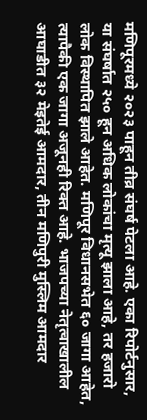मणिपूरमध्ये २०२३ पाहून तीव्र संघर्ष पेटला आहे. एका रिपोर्टनुसार, या संघर्षात २५० हून अधिक लोकांचा मृत्यू झाला आहे, तर हजारो लोक विस्थापित झाले आहेत. मणिपूर विधानसभेत ६० जागा आहेत, त्यापैकी एक जागा अजूनही रिक्त आहे. भाजपच्या नेतृत्वाखालील आघाडीत ३२ मेइतेई आमदार, तीन मणिपुरी मुस्लिम आमदार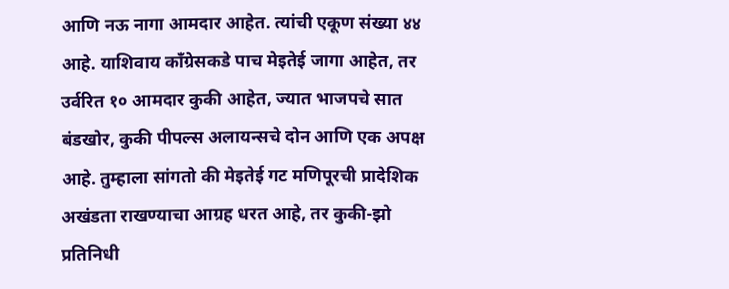आणि नऊ नागा आमदार आहेत. त्यांची एकूण संख्या ४४ आहे. याशिवाय काँग्रेसकडे पाच मेइतेई जागा आहेत, तर उर्वरित १० आमदार कुकी आहेत, ज्यात भाजपचे सात बंडखोर, कुकी पीपल्स अलायन्सचे दोन आणि एक अपक्ष आहे. तुम्हाला सांगतो की मेइतेई गट मणिपूरची प्रादेशिक अखंडता राखण्याचा आग्रह धरत आहे, तर कुकी-झो प्रतिनिधी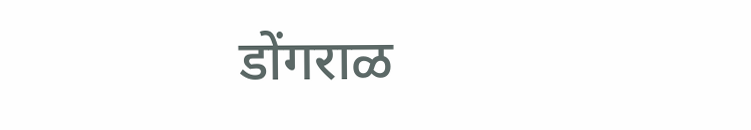डोंगराळ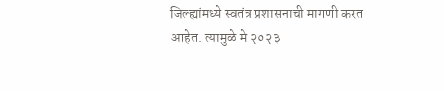जिल्ह्यांमध्ये स्वतंत्र प्रशासनाची मागणी करत आहेत. त्यामुळे मे २०२३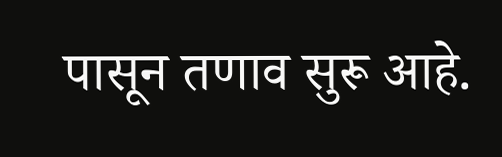पासून तणाव सुरू आहे.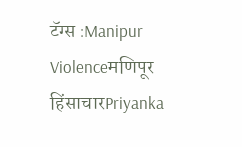टॅग्स :Manipur Violenceमणिपूर हिंसाचारPriyanka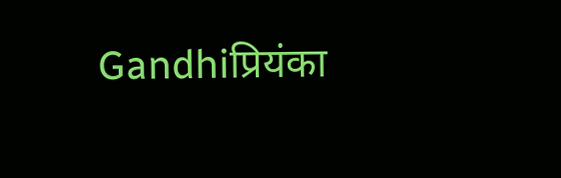Gandhiप्रियंका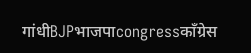गांधीBJPभाजपाcongressकाँग्रेस